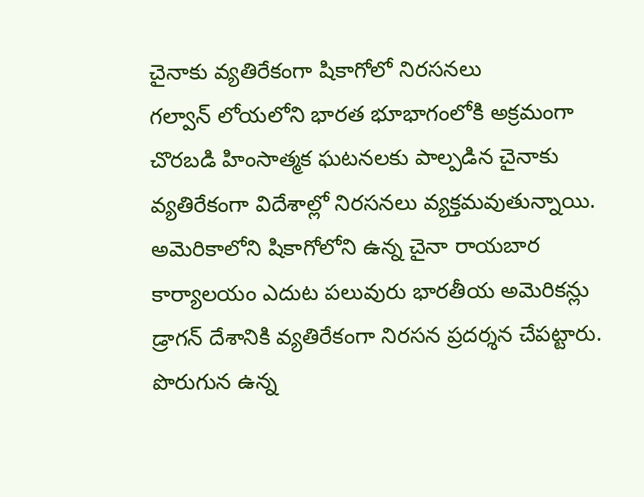చైనాకు వ్యతిరేకంగా షికాగోలో నిరసనలు
గల్వాన్ లోయలోని భారత భూభాగంలోకి అక్రమంగా చొరబడి హింసాత్మక ఘటనలకు పాల్పడిన చైనాకు వ్యతిరేకంగా విదేశాల్లో నిరసనలు వ్యక్తమవుతున్నాయి. అమెరికాలోని షికాగోలోని ఉన్న చైనా రాయబార కార్యాలయం ఎదుట పలువురు భారతీయ అమెరికన్లు డ్రాగన్ దేశానికి వ్యతిరేకంగా నిరసన ప్రదర్శన చేపట్టారు. పొరుగున ఉన్న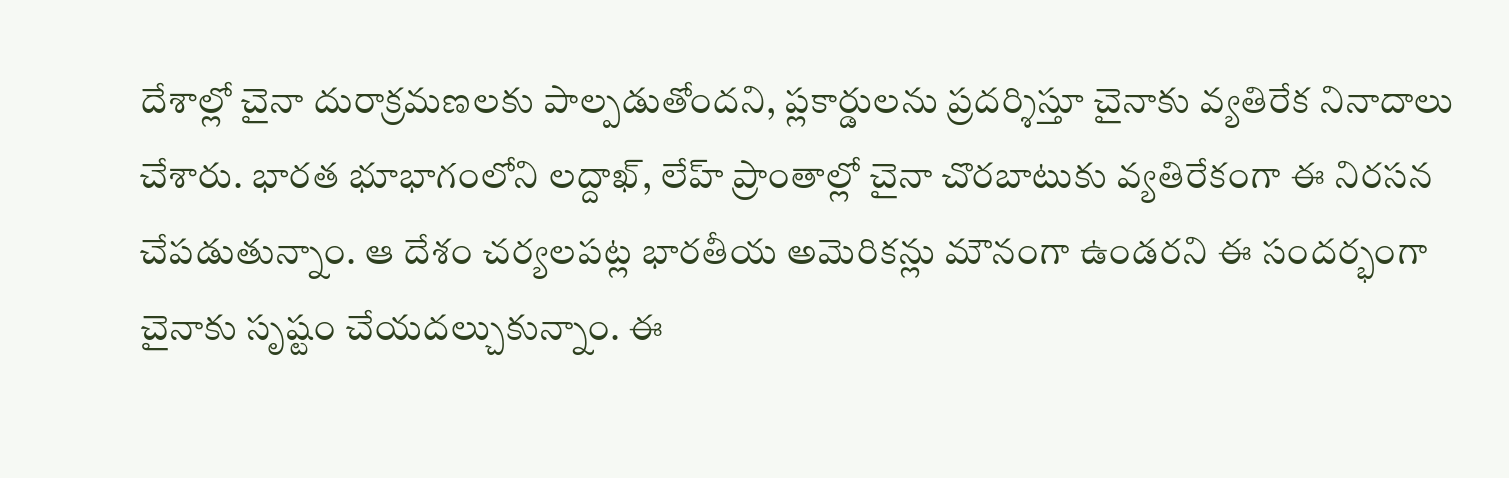దేశాల్లో చైనా దురాక్రమణలకు పాల్పడుతోందని, ప్లకార్డులను ప్రదర్శిస్తూ చైనాకు వ్యతిరేక నినాదాలు చేశారు. భారత భూభాగంలోని లద్దాఖ్, లేహ్ ప్రాంతాల్లో చైనా చొరబాటుకు వ్యతిరేకంగా ఈ నిరసన చేపడుతున్నాం. ఆ దేశం చర్యలపట్ల భారతీయ అమెరికన్లు మౌనంగా ఉండరని ఈ సందర్భంగా చైనాకు సృష్టం చేయదల్చుకున్నాం. ఈ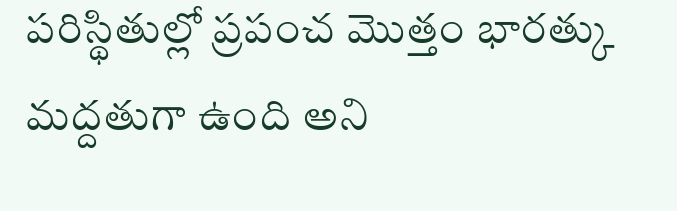పరిస్థితుల్లో ప్రపంచ మొత్తం భారత్కు మద్దతుగా ఉంది అని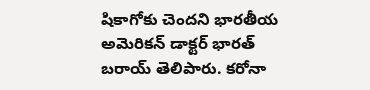షికాగోకు చెందని భారతీయ అమెరికన్ డాక్టర్ భారత్ బరాయ్ తెలిపారు. కరోనా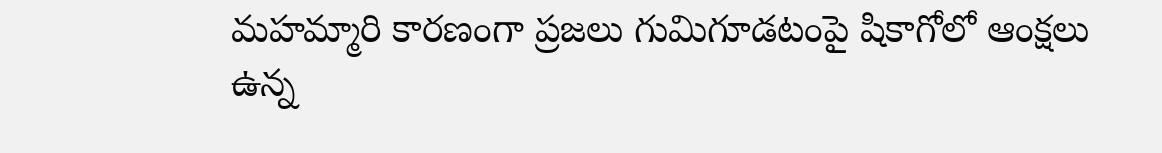మహమ్మారి కారణంగా ప్రజలు గుమిగూడటంపై షికాగోలో ఆంక్షలు ఉన్న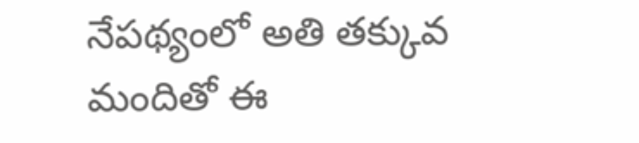నేపథ్యంలో అతి తక్కువ మందితో ఈ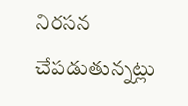నిరసన చేపడుతున్నట్లు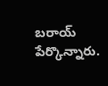బరాయ్ పేర్కొన్నారు.